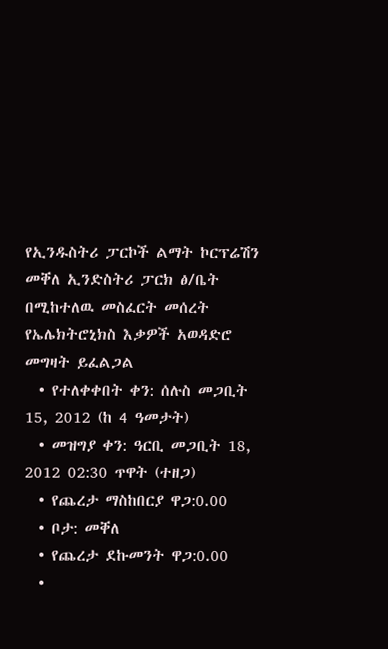የኢንዱስትሪ ፓርኮች ልማት ኮርፕሬሽን መቐለ ኢንድስትሪ ፓርክ ፅ/ቤት በሚከተለዉ መስፈርት መሰረት የኤሌክትሮኒክስ እቃዎች አወዳድሮ መግዛት ይፈልጋል
  • የተለቀቀበት ቀን: ሰሉስ መጋቢት 15, 2012 (ከ 4 ዓመታት)
  • መዝግያ ቀን: ዓርቢ መጋቢት 18, 2012 02:30 ጥዋት (ተዘጋ)
  • የጨረታ ማስከበርያ ዋጋ:0.00
  • ቦታ: መቐለ
  • የጨረታ ደኩመንት ዋጋ:0.00
  •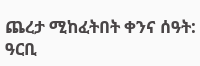ጨረታ ሚከፈትበት ቀንና ሰዓት: ዓርቢ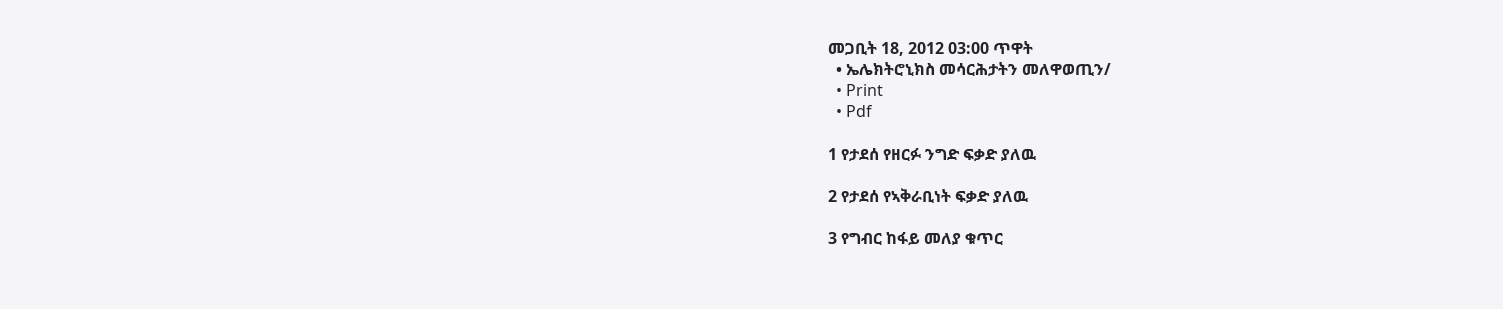መጋቢት 18, 2012 03:00 ጥዋት
  • ኤሌክትሮኒክስ መሳርሕታትን መለዋወጢን/
  • Print
  • Pdf

1 የታደሰ የዘርፉ ንግድ ፍቃድ ያለዉ

2 የታደሰ የኣቅራቢነት ፍቃድ ያለዉ

3 የግብር ከፋይ መለያ ቁጥር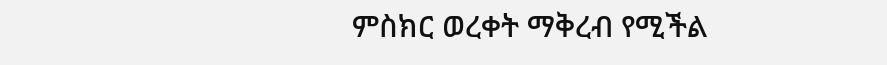ምስክር ወረቀት ማቅረብ የሚችል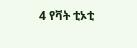4 የቫት ቲኦቲ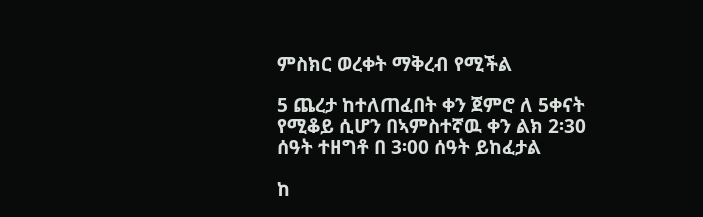ምስክር ወረቀት ማቅረብ የሚችል

5 ጨረታ ከተለጠፈበት ቀን ጀምሮ ለ 5ቀናት የሚቆይ ሲሆን በኣምስተኛዉ ቀን ልክ 2፡30 ሰዓት ተዘግቶ በ 3፡00 ሰዓት ይከፈታል

ከ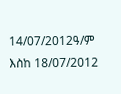14/07/2012ዓ/ም እስከ 18/07/2012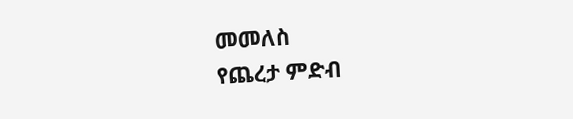መመለስ
የጨረታ ምድብ